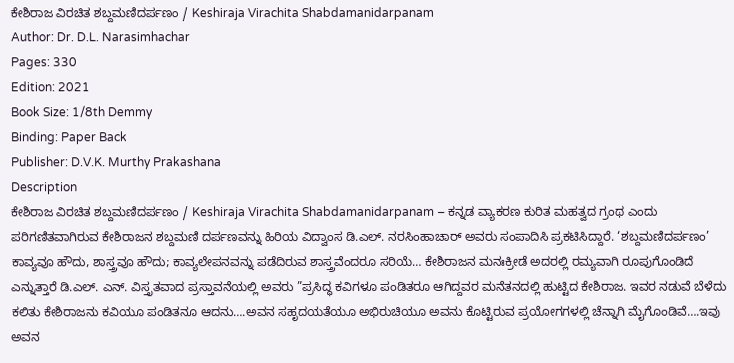ಕೇಶಿರಾಜ ವಿರಚಿತ ಶಬ್ದಮಣಿದರ್ಪಣಂ / Keshiraja Virachita Shabdamanidarpanam
Author: Dr. D.L. Narasimhachar
Pages: 330
Edition: 2021
Book Size: 1/8th Demmy
Binding: Paper Back
Publisher: D.V.K. Murthy Prakashana
Description
ಕೇಶಿರಾಜ ವಿರಚಿತ ಶಬ್ದಮಣಿದರ್ಪಣಂ / Keshiraja Virachita Shabdamanidarpanam – ಕನ್ನಡ ವ್ಯಾಕರಣ ಕುರಿತ ಮಹತ್ವದ ಗ್ರಂಥ ಎಂದು ಪರಿಗಣಿತವಾಗಿರುವ ಕೇಶಿರಾಜನ ಶಬ್ದಮಣಿ ದರ್ಪಣವನ್ನು ಹಿರಿಯ ವಿದ್ವಾಂಸ ಡಿ.ಎಲ್. ನರಸಿಂಹಾಚಾರ್ ಅವರು ಸಂಪಾದಿಸಿ ಪ್ರಕಟಿಸಿದ್ದಾರೆ. ‘ಶಬ್ದಮಣಿದರ್ಪಣಂ’ ಕಾವ್ಯವೂ ಹೌದು, ಶಾಸ್ತ್ರವೂ ಹೌದು; ಕಾವ್ಯಲೇಪನವನ್ನು ಪಡೆದಿರುವ ಶಾಸ್ತ್ರವೆಂದರೂ ಸರಿಯೆ… ಕೇಶಿರಾಜನ ಮನಃಕ್ರೀಡೆ ಅದರಲ್ಲಿ ರಮ್ಯವಾಗಿ ರೂಪುಗೊಂಡಿದೆ ಎನ್ನುತ್ತಾರೆ ಡಿ.ಎಲ್. ಎನ್. ವಿಸ್ತೃತವಾದ ಪ್ರಸ್ತಾವನೆಯಲ್ಲಿ ಅವರು ”ಪ್ರಸಿದ್ಧ ಕವಿಗಳೂ ಪಂಡಿತರೂ ಆಗಿದ್ದವರ ಮನೆತನದಲ್ಲಿ ಹುಟ್ಟಿದ ಕೇಶಿರಾಜ. ಇವರ ನಡುವೆ ಬೆಳೆದು ಕಲಿತು ಕೇಶಿರಾಜನು ಕವಿಯೂ ಪಂಡಿತನೂ ಆದನು….ಅವನ ಸಹೃದಯತೆಯೂ ಅಭಿರುಚಿಯೂ ಅವನು ಕೊಟ್ಟಿರುವ ಪ್ರಯೋಗಗಳಲ್ಲಿ ಚೆನ್ನಾಗಿ ಮೈಗೊಂಡಿವೆ….ಇವು ಅವನ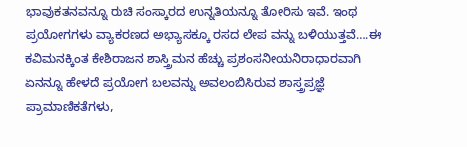ಭಾವುಕತನವನ್ನೂ ರುಚಿ ಸಂಸ್ಕಾರದ ಉನ್ನತಿಯನ್ನೂ ತೋರಿಸು ಇವೆ. ಇಂಥ ಪ್ರಯೋಗಗಳು ವ್ಯಾಕರಣದ ಅಭ್ಯಾಸಕ್ಕೂ ರಸದ ಲೇಪ ವನ್ನು ಬಳಿಯುತ್ತವೆ….ಈ ಕವಿಮನಕ್ಕಿಂತ ಕೇಶಿರಾಜನ ಶಾಸ್ತ್ರಿಮನ ಹೆಚ್ಚು ಪ್ರಶಂಸನೀಯನಿರಾಧಾರವಾಗಿ ಏನನ್ನೂ ಹೇಳದೆ ಪ್ರಯೋಗ ಬಲವನ್ನು ಅವಲಂಬಿಸಿರುವ ಶಾಸ್ತ್ರಪ್ರಜ್ಞೆ ಪ್ರಾಮಾಣಿಕತೆಗಳು,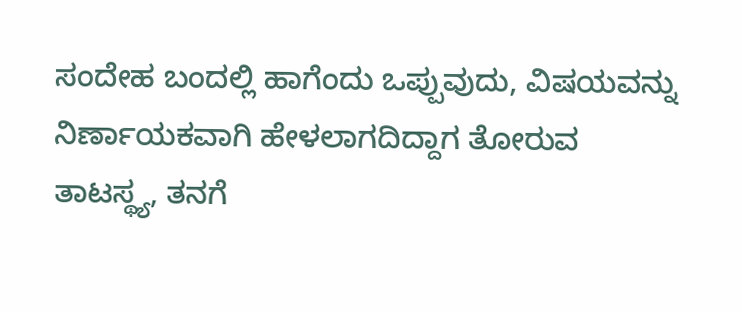ಸಂದೇಹ ಬಂದಲ್ಲಿ ಹಾಗೆಂದು ಒಪ್ಪುವುದು, ವಿಷಯವನ್ನು ನಿರ್ಣಾಯಕವಾಗಿ ಹೇಳಲಾಗದಿದ್ದಾಗ ತೋರುವ ತಾಟಸ್ಥ್ಯ, ತನಗೆ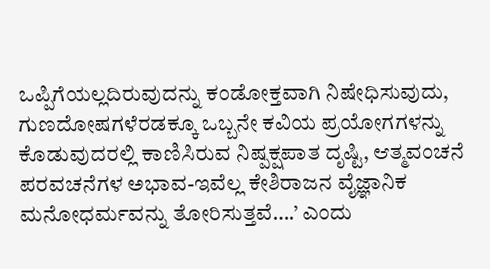ಒಪ್ಪಿಗೆಯಲ್ಲದಿರುವುದನ್ನು ಕಂಡೋಕ್ತವಾಗಿ ನಿಷೇಧಿಸುವುದು, ಗುಣದೋಷಗಳೆರಡಕ್ಕೂ ಒಬ್ಬನೇ ಕವಿಯ ಪ್ರಯೋಗಗಳನ್ನು ಕೊಡುವುದರಲ್ಲಿ ಕಾಣಿಸಿರುವ ನಿಷ್ಪಕ್ಷಪಾತ ದೃಷ್ಟಿ, ಆತ್ಮವಂಚನೆ ಪರವಚನೆಗಳ ಅಭಾವ-ಇವೆಲ್ಲ ಕೇಶಿರಾಜನ ವೈಜ್ಞಾನಿಕ ಮನೋಧರ್ಮವನ್ನು ತೋರಿಸುತ್ತವೆ….’ ಎಂದು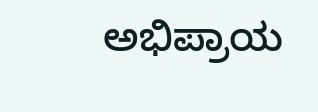ಅಭಿಪ್ರಾಯ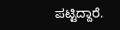ಪಟ್ಟಿದ್ದಾರೆ.